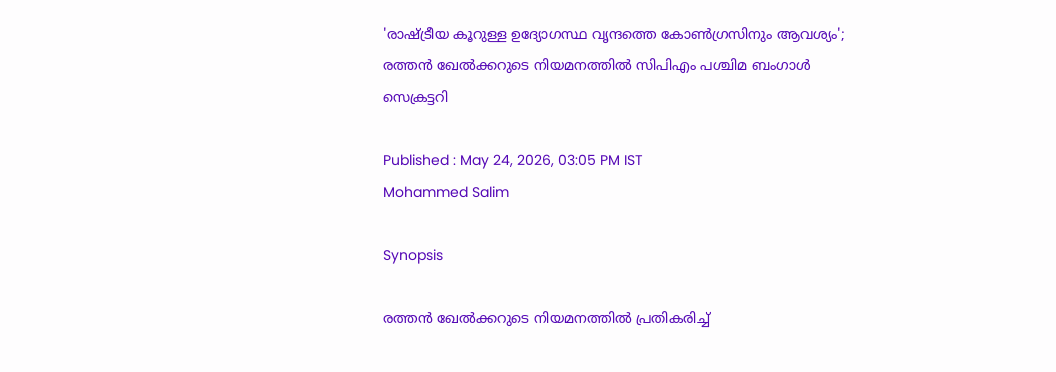'രാഷ്ട്രീയ കൂറുള്ള ഉദ്യോഗസ്ഥ വൃന്ദത്തെ കോൺഗ്രസിനും ആവശ്യം'; രത്തൻ ഖേൽക്കറുടെ നിയമനത്തിൽ സിപിഎം പശ്ചിമ ബംഗാൾ സെക്രട്ടറി

Published : May 24, 2026, 03:05 PM IST
Mohammed Salim

Synopsis

രത്തൻ ഖേൽക്കറുടെ നിയമനത്തിൽ പ്രതികരിച്ച്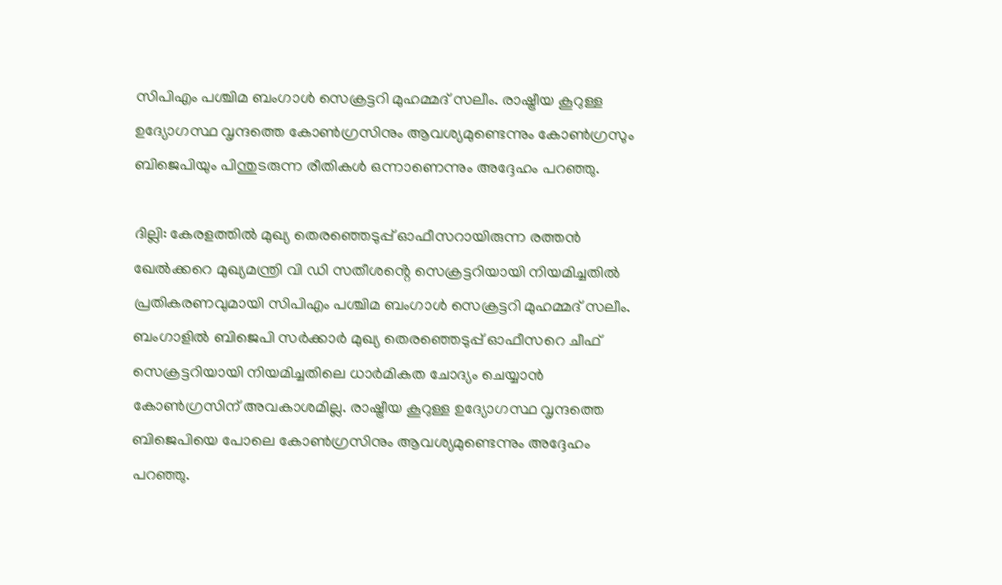സിപിഎം പശ്ചിമ ബംഗാൾ സെക്രട്ടറി മുഹമ്മദ് സലീം. രാഷ്ട്രീയ കൂറുള്ള ഉദ്യോഗസ്ഥ വൃന്ദത്തെ കോൺഗ്രസിനും ആവശ്യമുണ്ടെന്നും കോൺഗ്രസും ബിജെപിയും പിന്തുടരുന്ന രീതികൾ ഒന്നാണെന്നും അദ്ദേഹം പറഞ്ഞു.

ദില്ലി: കേരളത്തിൽ മുഖ്യ തെരഞ്ഞെടുപ്പ് ഓഫീസറായിരുന്ന രത്തൻ ഖേൽക്കറെ മുഖ്യമന്ത്രി വി ഡി സതീശൻ്റെ സെക്രട്ടറിയായി നിയമിച്ചതിൽ പ്രതികരണവുമായി സിപിഎം പശ്ചിമ ബംഗാൾ സെക്രട്ടറി മുഹമ്മദ് സലീം. ബംഗാളിൽ ബിജെപി സർക്കാർ മുഖ്യ തെരഞ്ഞെടുപ്പ് ഓഫീസറെ ചീഫ് സെക്രട്ടറിയായി നിയമിച്ചതിലെ ധാർമികത ചോദ്യം ചെയ്യാൻ കോൺഗ്രസിന് അവകാശമില്ല. രാഷ്ട്രീയ കൂറുള്ള ഉദ്യോഗസ്ഥ വൃന്ദത്തെ ബിജെപിയെ പോലെ കോൺഗ്രസിനും ആവശ്യമുണ്ടെന്നും അദ്ദേഹം പറഞ്ഞു.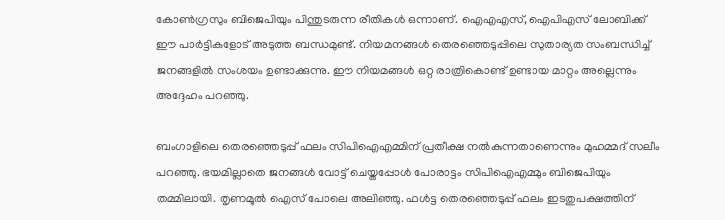കോൺഗ്രസും ബിജെപിയും പിന്തുടരുന്ന രീതികൾ ഒന്നാണ്. ഐഎഎസ്, ഐപിഎസ് ലോബിക്ക് ഈ പാർട്ടികളോട് അടുത്ത ബന്ധമുണ്ട്. നിയമനങ്ങൾ തെരഞ്ഞെടുപ്പിലെ സുതാര്യത സംബന്ധിച്ച് ജനങ്ങളിൽ സംശയം ഉണ്ടാക്കുന്നു. ഈ നിയമങ്ങൾ ഒറ്റ രാത്രികൊണ്ട് ഉണ്ടായ മാറ്റം അല്ലെന്നും അദ്ദേഹം പറഞ്ഞു.

ബംഗാളിലെ തെരഞ്ഞെടുപ്പ് ഫലം സിപിഐഎമ്മിന് പ്രതീക്ഷ നൽകുന്നതാണെന്നും മുഹമ്മദ് സലീം പറഞ്ഞു. ഭയമില്ലാതെ ജനങ്ങൾ വോട്ട് ചെയ്തപ്പോൾ പോരാട്ടം സിപിഐഎമ്മും ബിജെപിയും തമ്മിലായി. തൃണമൂൽ ഐസ് പോലെ അലിഞ്ഞു. ഫൾട്ട തെരഞ്ഞെടുപ്പ് ഫലം ഇടതുപക്ഷത്തിന്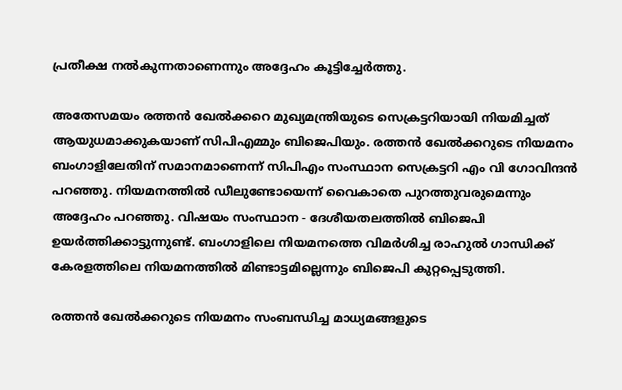പ്രതീക്ഷ നൽകുന്നതാണെന്നും അദ്ദേഹം കൂട്ടിച്ചേർത്തു.

അതേസമയം രത്തൻ ഖേൽക്കറെ മുഖ്യമന്ത്രിയുടെ സെക്രട്ടറിയായി നിയമിച്ചത് ആയുധമാക്കുകയാണ് സിപിഎമ്മും ബിജെപിയും. രത്തൻ ഖേൽക്കറുടെ നിയമനം ബംഗാളിലേതിന് സമാനമാണെന്ന് സിപിഎം സംസ്ഥാന സെക്രട്ടറി എം വി ഗോവിന്ദൻ പറഞ്ഞു. നിയമനത്തിൽ ഡീലുണ്ടോയെന്ന് വൈകാതെ പുറത്തുവരുമെന്നും അദ്ദേഹം പറഞ്ഞു. വിഷയം സംസ്ഥാന - ദേശീയതലത്തിൽ ബിജെപി ഉയർത്തിക്കാട്ടുന്നുണ്ട്. ബംഗാളിലെ നിയമനത്തെ വിമർശിച്ച രാഹുൽ ഗാന്ധിക്ക് കേരളത്തിലെ നിയമനത്തിൽ മിണ്ടാട്ടമില്ലെന്നും ബിജെപി കുറ്റപ്പെടുത്തി.

രത്തൻ ഖേൽക്കറുടെ നിയമനം സംബന്ധിച്ച മാധ്യമങ്ങളുടെ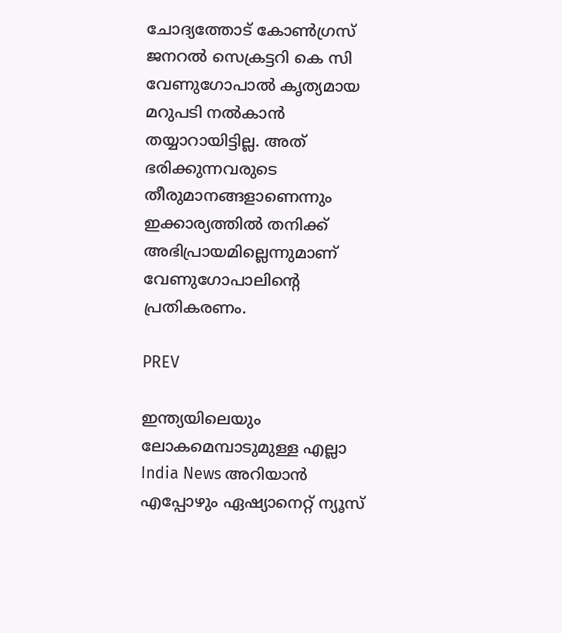ചോദ്യത്തോട് കോൺഗ്രസ് ജനറൽ സെക്രട്ടറി കെ സി വേണുഗോപാൽ കൃത്യമായ മറുപടി നൽകാൻ തയ്യാറായിട്ടില്ല. അത് ഭരിക്കുന്നവരുടെ തീരുമാനങ്ങളാണെന്നും ഇക്കാര്യത്തിൽ തനിക്ക് അഭിപ്രായമില്ലെന്നുമാണ് വേണുഗോപാലിൻ്റെ പ്രതികരണം.

PREV

ഇന്ത്യയിലെയും ലോകമെമ്പാടുമുള്ള എല്ലാ India News അറിയാൻ എപ്പോഴും ഏഷ്യാനെറ്റ് ന്യൂസ്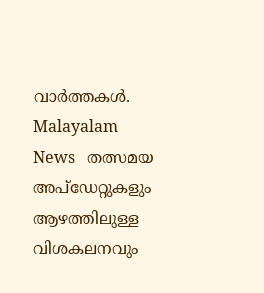വാർത്തകൾ. Malayalam News   തത്സമയ അപ്‌ഡേറ്റുകളും ആഴത്തിലുള്ള വിശകലനവും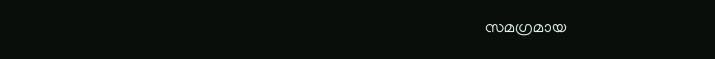സമഗ്രമായ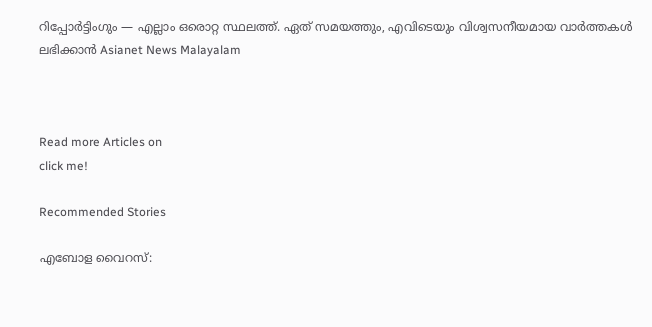റിപ്പോർട്ടിംഗും — എല്ലാം ഒരൊറ്റ സ്ഥലത്ത്. ഏത് സമയത്തും, എവിടെയും വിശ്വസനീയമായ വാർത്തകൾ ലഭിക്കാൻ Asianet News Malayalam



Read more Articles on
click me!

Recommended Stories

എബോള വൈറസ്: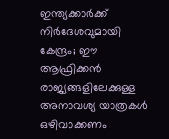ഇന്ത്യക്കാർക്ക് നിർദേശവുമായി കേന്ദ്രം; ഈ ആഫ്രിക്കൻ രാജ്യങ്ങളിലേക്കുള്ള അനാവശ്യ യാത്രകൾ ഒഴിവാക്കണം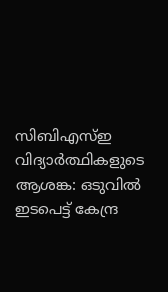സിബിഎസ്ഇ വിദ്യാർത്ഥികളുടെ ആശങ്ക: ഒടുവിൽ ഇടപെട്ട് കേന്ദ്ര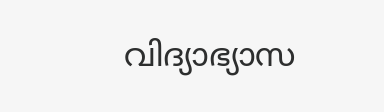വിദ്യാഭ്യാസ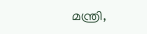മന്ത്രി,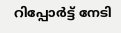റിപ്പോർട്ട് നേടി